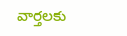వార్తలకు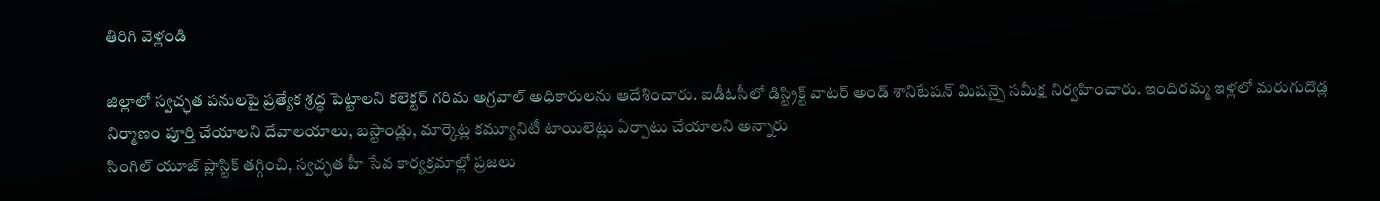తిరిగి వెళ్లండి

జిల్లాలో స్వచ్ఛత పనులపై ప్రత్యేక శ్రద్ధ పెట్టాలని కలెక్టర్ గరిమ అగ్రవాల్ అధికారులను ఆదేశించారు. ఐడీఓసీలో డిస్ట్రిక్ట్ వాటర్ అండ్ శానిటేషన్ మిషన్పై సమీక్ష నిర్వహించారు. ఇందిరమ్మ ఇళ్లలో మరుగుదొడ్ల నిర్మాణం పూర్తి చేయాలని దేవాలయాలు, బస్టాండ్లు, మార్కెట్ల కమ్యూనిటీ టాయిలెట్లు ఏర్పాటు చేయాలని అన్నారు
సింగిల్ యూజ్ ప్లాస్టిక్ తగ్గించి, స్వచ్ఛత హీ సేవ కార్యక్రమాల్లో ప్రజలు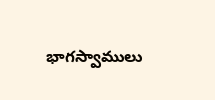భాగస్వాములు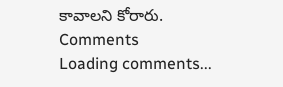కావాలని కోరారు.
Comments
Loading comments...